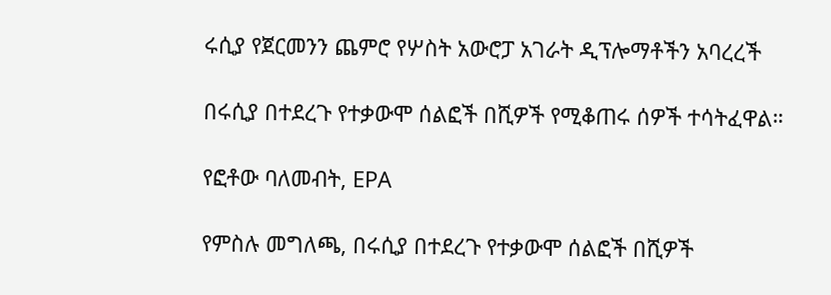ሩሲያ የጀርመንን ጨምሮ የሦስት አውሮፓ አገራት ዲፕሎማቶችን አባረረች

በሩሲያ በተደረጉ የተቃውሞ ሰልፎች በሺዎች የሚቆጠሩ ሰዎች ተሳትፈዋል።

የፎቶው ባለመብት, EPA

የምስሉ መግለጫ, በሩሲያ በተደረጉ የተቃውሞ ሰልፎች በሺዎች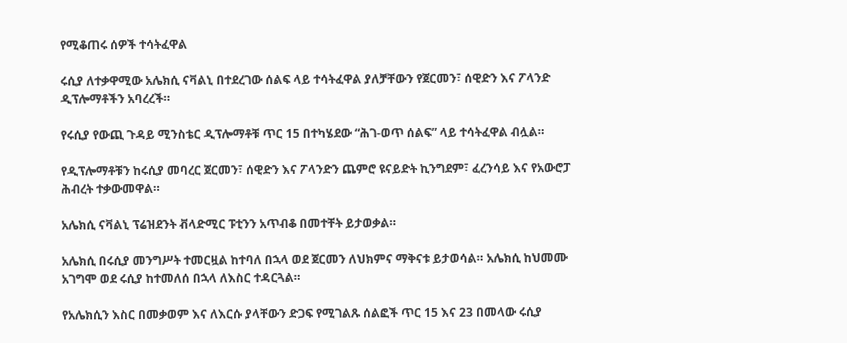የሚቆጠሩ ሰዎች ተሳትፈዋል

ሩሲያ ለተቃዋሚው አሌክሲ ናቫልኒ በተደረገው ሰልፍ ላይ ተሳትፈዋል ያለቻቸውን የጀርመን፣ ሰዊድን እና ፖላንድ ዲፕሎማቶችን አባረረች።

የሩሲያ የውጪ ጉዳይ ሚንስቴር ዲፕሎማቶቹ ጥር 15 በተካሄደው “ሕገ-ወጥ ሰልፍ” ላይ ተሳትፈዋል ብሏል።

የዲፕሎማቶቹን ከሩሲያ መባረር ጀርመን፣ ሰዊድን እና ፖላንድን ጨምሮ ዩናይድት ኪንግደም፣ ፈረንሳይ እና የአውሮፓ ሕብረት ተቃውመዋል።

አሌክሲ ናቫልኒ ፕሬዝደንት ቭላድሚር ፑቲንን አጥብቆ በመተቸት ይታወቃል።

አሌክሲ በሩሲያ መንግሥት ተመርዟል ከተባለ በኋላ ወደ ጀርመን ለህክምና ማቅናቱ ይታወሳል። አሌክሲ ከህመሙ አገግሞ ወደ ሩሲያ ከተመለሰ በኋላ ለእስር ተዳርጓል።

የአሌክሲን እስር በመቃወም እና ለእርሱ ያላቸውን ድጋፍ የሚገልጹ ሰልፎች ጥር 15 እና 23 በመላው ሩሲያ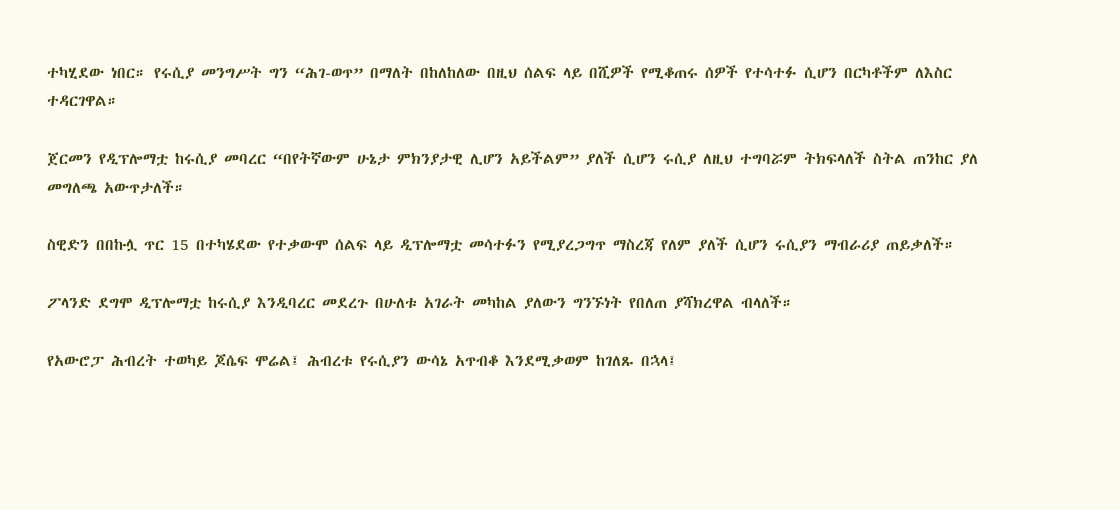ተካሂደው ነበር። የሩሲያ መንግሥት ግን “ሕገ-ወጥ” በማለት በከለከለው በዚህ ሰልፍ ላይ በሺዎች የሚቆጠሩ ሰዎች የተሳተፉ ሲሆን በርካቶችም ለእስር ተዳርገዋል።

ጀርመን የዲፕሎማቷ ከሩሲያ መባረር “በየትኛውም ሁኔታ ምክንያታዊ ሊሆን አይችልም” ያለች ሲሆን ሩሲያ ለዚህ ተግባሯም ትክፍላለች ስትል ጠንከር ያለ መግለጫ አውጥታለች።

ስዊድን በበኩሏ ጥር 15 በተካሄደው የተቃውሞ ሰልፍ ላይ ዲፕሎማቷ መሳተፉን የሚያረጋግጥ ማስረጃ የለም ያለች ሲሆን ሩሲያን ማብራሪያ ጠይቃለች።

ፖላንድ ደግሞ ዲፕሎማቷ ከሩሲያ እንዲባረር መደረጉ በሁለቱ አገራት መካከል ያለውን ግንኙነት የበለጠ ያሻክረዋል ብላለች።

የአውሮፓ ሕብረት ተወካይ ጆሴፍ ሞሬል፤ ሕብረቱ የሩሲያን ውሳኔ አጥብቆ እንደሚቃወም ከገለጹ በኋላ፤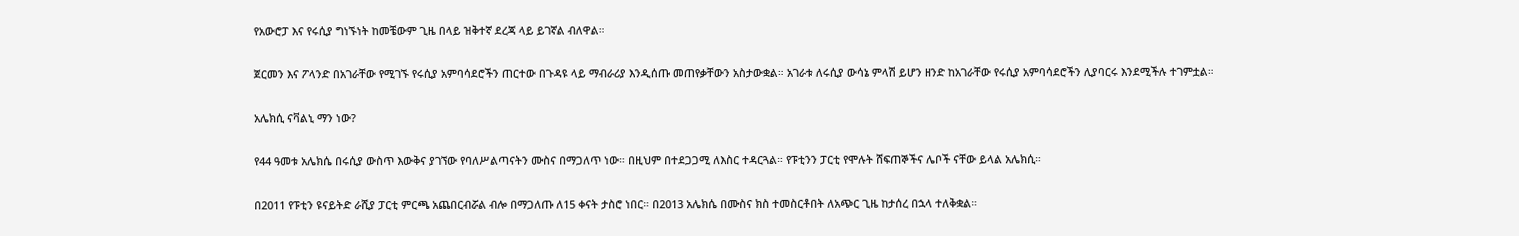የአውሮፓ እና የሩሲያ ግነኙነት ከመቼውም ጊዜ በላይ ዝቅተኛ ደረጃ ላይ ይገኛል ብለዋል።

ጀርመን እና ፖላንድ በአገራቸው የሚገኙ የሩሲያ አምባሳደሮችን ጠርተው በጉዳዩ ላይ ማብራሪያ እንዲሰጡ መጠየቃቸውን አስታውቋል። አገራቱ ለሩሲያ ውሳኔ ምላሽ ይሆን ዘንድ ከአገራቸው የሩሲያ አምባሳደሮችን ሊያባርሩ እንደሚችሉ ተገምቷል።

አሌክሲ ናቫልኒ ማን ነው?

የ44 ዓመቱ አሌክሴ በሩሲያ ውስጥ እውቅና ያገኘው የባለሥልጣናትን ሙስና በማጋለጥ ነው። በዚህም በተደጋጋሚ ለእስር ተዳርጓል። የፑቲንን ፓርቲ የሞሉት ሸፍጠኞችና ሌቦች ናቸው ይላል አሌክሲ።

በ2011 የፑቲን ዩናይትድ ራሺያ ፓርቲ ምርጫ አጨበርብሯል ብሎ በማጋለጡ ለ15 ቀናት ታስሮ ነበር። በ2013 አሌክሴ በሙስና ክስ ተመስርቶበት ለአጭር ጊዜ ከታሰረ በኋላ ተለቅቋል።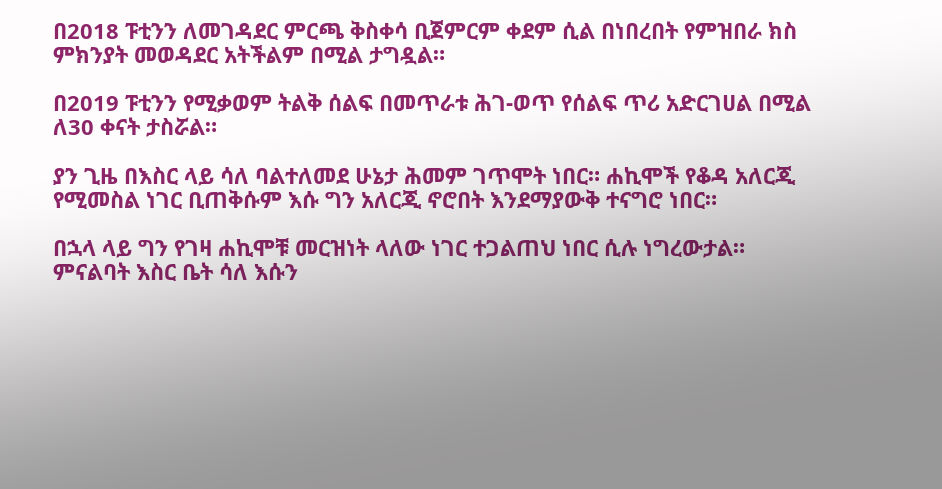በ2018 ፑቲንን ለመገዳደር ምርጫ ቅስቀሳ ቢጀምርም ቀደም ሲል በነበረበት የምዝበራ ክስ ምክንያት መወዳደር አትችልም በሚል ታግዷል።

በ2019 ፑቲንን የሚቃወም ትልቅ ሰልፍ በመጥራቱ ሕገ-ወጥ የሰልፍ ጥሪ አድርገሀል በሚል ለ30 ቀናት ታስሯል።

ያን ጊዜ በእስር ላይ ሳለ ባልተለመደ ሁኔታ ሕመም ገጥሞት ነበር። ሐኪሞች የቆዳ አለርጂ የሚመስል ነገር ቢጠቅሱም እሱ ግን አለርጂ ኖሮበት እንደማያውቅ ተናግሮ ነበር።

በኋላ ላይ ግን የገዛ ሐኪሞቹ መርዝነት ላለው ነገር ተጋልጠህ ነበር ሲሉ ነግረውታል። ምናልባት እስር ቤት ሳለ እሱን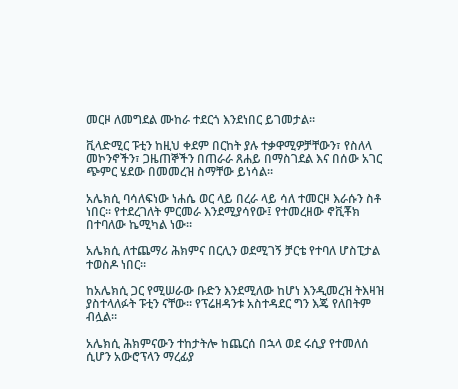መርዞ ለመግደል ሙከራ ተደርጎ እንደነበር ይገመታል።

ቪላድሚር ፑቲን ከዚህ ቀደም በርከት ያሉ ተቃዋሚዎቻቸውን፣ የስለላ መኮንኖችን፣ ጋዜጠኞችን በጠራራ ጸሐይ በማስገደል እና በሰው አገር ጭምር ሄደው በመመረዝ ስማቸው ይነሳል።

አሌክሲ ባሳለፍነው ነሐሴ ወር ላይ በረራ ላይ ሳለ ተመርዞ እራሱን ስቶ ነበር። የተደረገለት ምርመራ እንደሚያሳየው፤ የተመረዘው ኖቪቾክ በተባለው ኬሚካል ነው።

አሌክሲ ለተጨማሪ ሕክምና በርሊን ወደሚገኝ ቻርቴ የተባለ ሆስፒታል ተወስዶ ነበር።

ከአሌክሲ ጋር የሚሠራው ቡድን እንደሚለው ከሆነ እንዲመረዝ ትእዛዝ ያስተላለፉት ፑቲን ናቸው። የፕሬዘዳንቱ አስተዳደር ግን እጄ የለበትም ብሏል።

አሌክሲ ሕክምናውን ተከታትሎ ከጨርሰ በኋላ ወደ ሩሲያ የተመለሰ ሲሆን አውሮፕላን ማረፊያ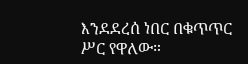እንደደረሰ ነበር በቁጥጥር ሥር የዋለው።